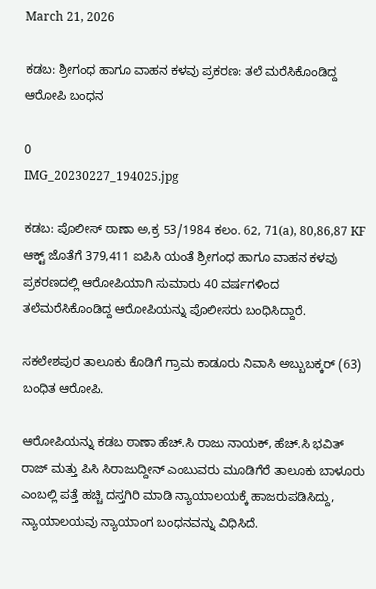March 21, 2026

ಕಡಬ: ಶ್ರೀಗಂಧ ಹಾಗೂ ವಾಹನ ಕಳವು ಪ್ರಕರಣ: ತಲೆ ಮರೆಸಿಕೊಂಡಿದ್ದ ಆರೋಪಿ ಬಂಧನ

0
IMG_20230227_194025.jpg

ಕಡಬ: ಪೊಲೀಸ್ ಠಾಣಾ ಅ,ಕ್ರ 53/1984 ಕಲಂ. 62, 71(a), 80,86,87 KF ಆಕ್ಟ್ ಜೊತೆಗೆ 379,411 ಐಪಿಸಿ ಯಂತೆ ಶ್ರೀಗಂಧ ಹಾಗೂ ವಾಹನ ಕಳವು ಪ್ರಕರಣದಲ್ಲಿ ಆರೋಪಿಯಾಗಿ ಸುಮಾರು 40 ವರ್ಷಗಳಿಂದ ತಲೆಮರೆಸಿಕೊಂಡಿದ್ದ ಆರೋಪಿಯನ್ನು ಪೊಲೀಸರು ಬಂಧಿಸಿದ್ದಾರೆ.

ಸಕಲೇಶಪುರ ತಾಲೂಕು ಕೊಡಿಗೆ ಗ್ರಾಮ ಕಾಡೂರು ನಿವಾಸಿ ಅಬ್ಬುಬಕ್ಕರ್ (63) ಬಂಧಿತ ಆರೋಪಿ.

ಆರೋಪಿಯನ್ನು ಕಡಬ ಠಾಣಾ ಹೆಚ್.ಸಿ ರಾಜು ನಾಯಕ್, ಹೆಚ್.ಸಿ ಭವಿತ್ ರಾಜ್ ಮತ್ತು ಪಿಸಿ ಸಿರಾಜುದ್ದೀನ್ ಎಂಬುವರು ಮೂಡಿಗೆರೆ ತಾಲೂಕು ಬಾಳೂರು ಎಂಬಲ್ಲಿ ಪತ್ತೆ ಹಚ್ಚಿ ದಸ್ತಗಿರಿ ಮಾಡಿ ನ್ಯಾಯಾಲಯಕ್ಕೆ ಹಾಜರುಪಡಿಸಿದ್ದು, ನ್ಯಾಯಾಲಯವು ನ್ಯಾಯಾಂಗ ಬಂಧನವನ್ನು ವಿಧಿಸಿದೆ.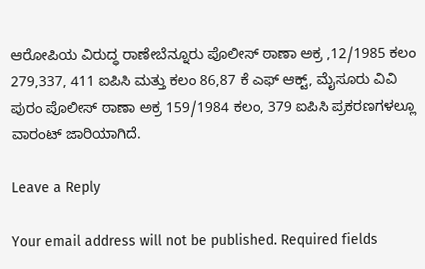ಆರೋಪಿಯ ವಿರುದ್ಧ ರಾಣೇಬೆನ್ನೂರು ಪೊಲೀಸ್ ಠಾಣಾ ಅಕ್ರ ,12/1985 ಕಲಂ 279,337, 411 ಐಪಿಸಿ ಮತ್ತು ಕಲಂ 86,87 ಕೆ ಎಫ್ ಆಕ್ಟ್, ಮೈಸೂರು ವಿವಿ ಪುರಂ ಪೊಲೀಸ್ ಠಾಣಾ ಅಕ್ರ 159/1984 ಕಲಂ, 379 ಐಪಿಸಿ ಪ್ರಕರಣಗಳಲ್ಲೂ ವಾರಂಟ್ ಜಾರಿಯಾಗಿದೆ.

Leave a Reply

Your email address will not be published. Required fields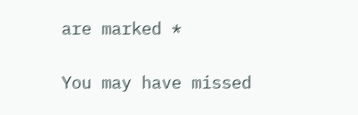are marked *

You may have missed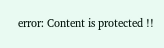error: Content is protected !!